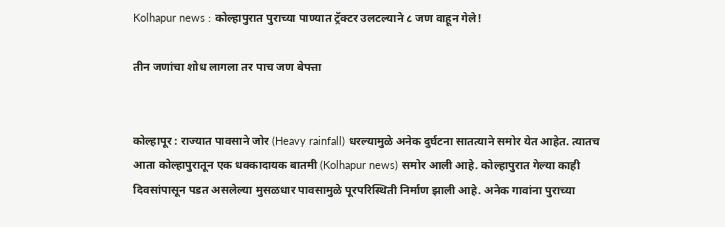Kolhapur news : कोल्हापुरात पुराच्या पाण्यात ट्रॅक्टर उलटल्याने ८ जण वाहून गेले!

तीन जणांचा शोध लागला तर पाच जण बेपत्ता


कोल्हापूर : राज्यात पावसाने जोर (Heavy rainfall) धरल्यामुळे अनेक दुर्घटना सातत्याने समोर येत आहेत. त्यातच आता कोल्हापुरातून एक धक्कादायक बातमी (Kolhapur news) समोर आली आहे. कोल्हापुरात गेल्या काही दिवसांपासून पडत असलेल्या मुसळधार पावसामुळे पूरपरिस्थिती निर्माण झाली आहे. अनेक गावांना पुराच्या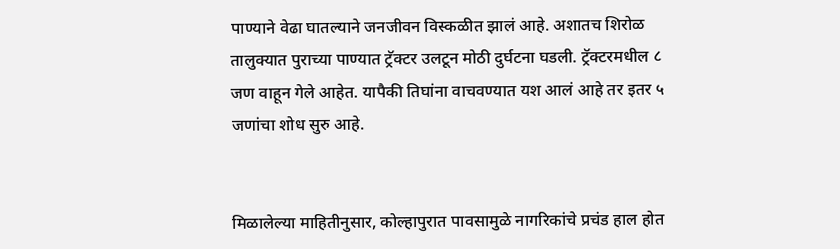पाण्याने वेढा घातल्याने जनजीवन विस्कळीत झालं आहे. अशातच शिरोळ तालुक्यात पुराच्या पाण्यात ट्रॅक्टर उलटून मोठी दुर्घटना घडली. ट्रॅक्टरमधील ८ जण वाहून गेले आहेत. यापैकी तिघांना वाचवण्यात यश आलं आहे तर इतर ५ जणांचा शोध सुरु आहे.


मिळालेल्या माहितीनुसार, कोल्हापुरात पावसामुळे नागरिकांचे प्रचंड हाल होत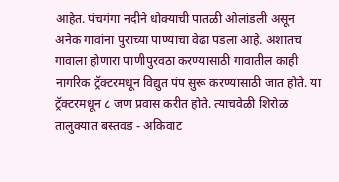आहेत. पंचगंगा नदीने धोक्याची पातळी ओलांडली असून अनेक गावांना पुराच्या पाण्याचा वेढा पडला आहे. अशातच गावाला होणारा पाणीपुरवठा करण्यासाठी गावातील काही नागरिक ट्रॅक्टरमधून विद्युत पंप सुरू करण्यासाठी जात होते. या ट्रॅक्टरमधून ८ जण प्रवास करीत होते. त्याचवेळी शिरोळ तालुक्यात बस्तवड - अकिवाट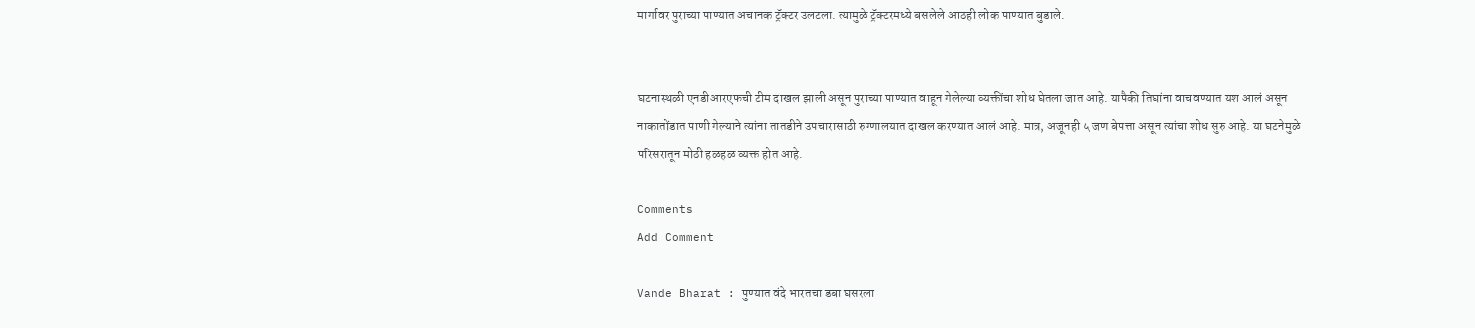मार्गावर पुराच्या पाण्यात अचानक ट्रॅक्टर उलटला. त्यामुळे ट्रॅक्टरमध्ये बसलेले आठही लोक पाण्यात बुडाले.


घटनास्थळी एनडीआरएफची टीम दाखल झाली असून पुराच्या पाण्यात वाहून गेलेल्या व्यक्तींचा शोध घेतला जात आहे. यापैकी तिघांना वाचवण्यात यश आलं असून नाकातोंडात पाणी गेल्याने त्यांना तातडीने उपचारासाठी रुग्णालयात दाखल करण्यात आलं आहे. मात्र, अजूनही ५ जण बेपत्ता असून त्यांचा शोध सुरु आहे. या घटनेमुळे परिसरातून मोठी हळहळ व्यक्त होत आहे.

Comments
Add Comment

Vande Bharat : पुण्यात वंदे भारतचा डबा घसरला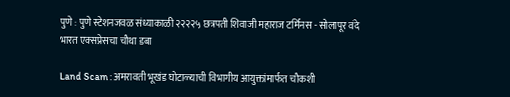पुणे : पुणे स्टेशनजवळ संध्याकाळी २२२२५ छत्रपती शिवाजी महाराज टर्मिनस - सोलापूर वंदे भारत एक्सप्रेसचा चौथा डबा

Land Scam : अमरावती भूखंड घोटाळ्याची विभागीय आयुक्तांमार्फत चौकशी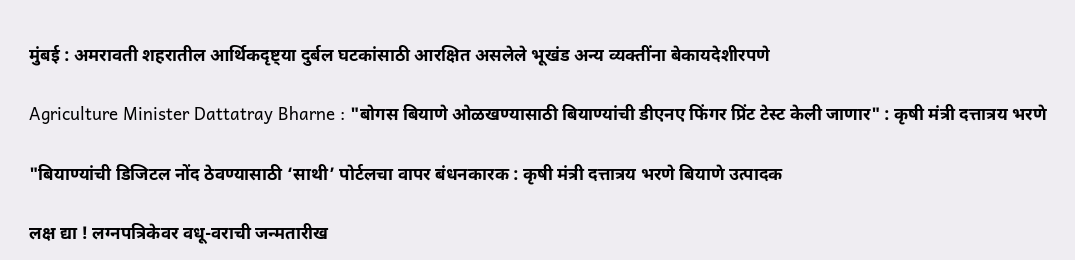मुंबई : अमरावती शहरातील आर्थिकदृष्ट्या दुर्बल घटकांसाठी आरक्षित असलेले भूखंड अन्य व्यक्तींना बेकायदेशीरपणे

Agriculture Minister Dattatray Bharne : "बोगस बियाणे ओळखण्यासाठी बियाण्यांची डीएनए फिंगर प्रिंट टेस्ट केली जाणार" : कृषी मंत्री दत्तात्रय भरणे

"बियाण्यांची डिजिटल नोंद ठेवण्यासाठी ‘साथी’ पोर्टलचा वापर बंधनकारक : कृषी मंत्री दत्तात्रय भरणे बियाणे उत्पादक

लक्ष द्या ! लग्नपत्रिकेवर वधू-वराची जन्मतारीख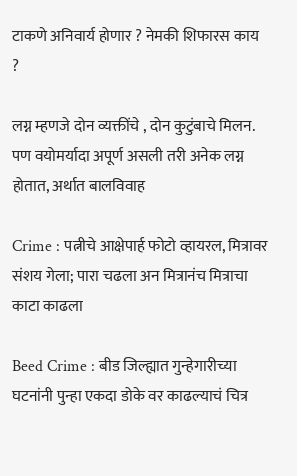टाकणे अनिवार्य होणार ? नेमकी शिफारस काय ?

लग्न म्हणजे दोन व्यक्तींचे , दोन कुटुंबाचे मिलन. पण वयोमर्यादा अपूर्ण असली तरी अनेक लग्न होतात, अर्थात बालविवाह

Crime : पत्नीचे आक्षेपार्ह फोटो व्हायरल, मित्रावर संशय गेला; पारा चढला अन मित्रानंच मित्राचा काटा काढला

Beed Crime : बीड जिल्ह्यात गुन्हेगारीच्या घटनांनी पुन्हा एकदा डोके वर काढल्याचं चित्र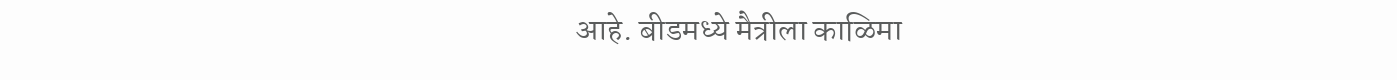आहे. बीडमध्ये मैत्रीला काळिमा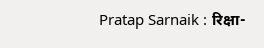Pratap Sarnaik : रिक्षा-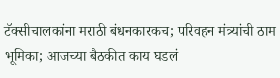टॅक्सीचालकांना मराठी बंधनकारकच; परिवहन मंत्र्यांची ठाम भूमिका; आजच्या बैठकीत काय घडलं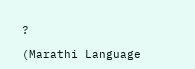?

(Marathi Language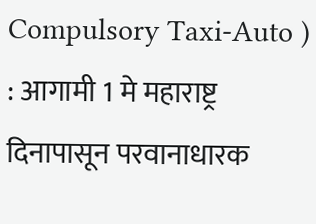Compulsory Taxi-Auto ) : आगामी 1 मे महाराष्ट्र दिनापासून परवानाधारक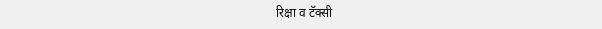रिक्षा व टॅक्सी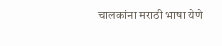चालकांना मराठी भाषा येणे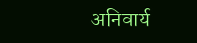अनिवार्य